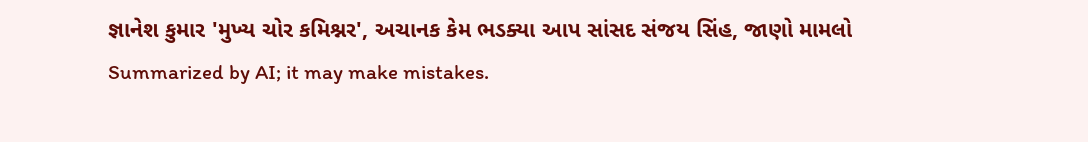જ્ઞાનેશ કુમાર 'મુખ્ય ચોર કમિશ્નર', અચાનક કેમ ભડક્યા આપ સાંસદ સંજય સિંહ, જાણો મામલો
Summarized by AI; it may make mistakes.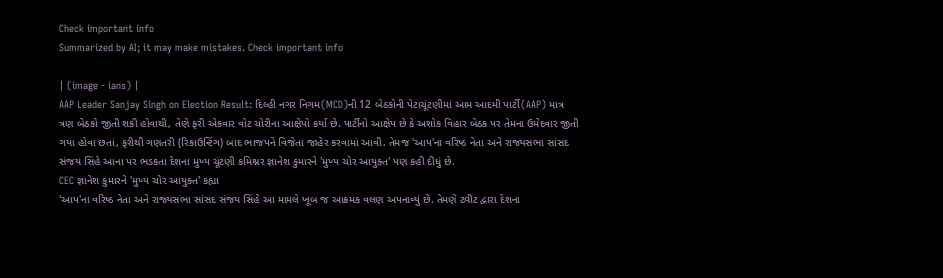Check important info
Summarized by AI; it may make mistakes. Check important info

| (image - ians) |
AAP Leader Sanjay Singh on Election Result: દિલ્હી નગર નિગમ(MCD)ની 12 બેઠકોની પેટાચૂંટણીમાં આમ આદમી પાર્ટી(AAP) માત્ર ત્રણ બેઠકો જીતી શકી હોવાથી, તેણે ફરી એકવાર વોટ ચોરીના આક્ષેપો કર્યા છે. પાર્ટીનો આક્ષેપ છે કે અશોક વિહાર બેઠક પર તેમના ઉમેદવાર જીતી ગયા હોવા છતાં, ફરીથી ગણતરી (રિકાઉન્ટિંગ) બાદ ભાજપને વિજેતા જાહેર કરવામાં આવી. તેમજ 'આપ'ના વરિષ્ઠ નેતા અને રાજ્યસભા સાંસદ સંજય સિંહે આના પર ભડકતા દેશના મુખ્ય ચૂંટણી કમિશ્નર જ્ઞાનેશ કુમારને 'મુખ્ય ચોર આયુક્ત' પણ કહી દીધું છે.
CEC જ્ઞાનેશ કુમારને 'મુખ્ય ચોર આયુક્ત' કહ્યા
'આપ'ના વરિષ્ઠ નેતા અને રાજ્યસભા સાંસદ સંજય સિંહે આ મામલે ખૂબ જ આક્રમક વલણ અપનાવ્યું છે. તેમણે ટ્વીટ દ્વારા દેશના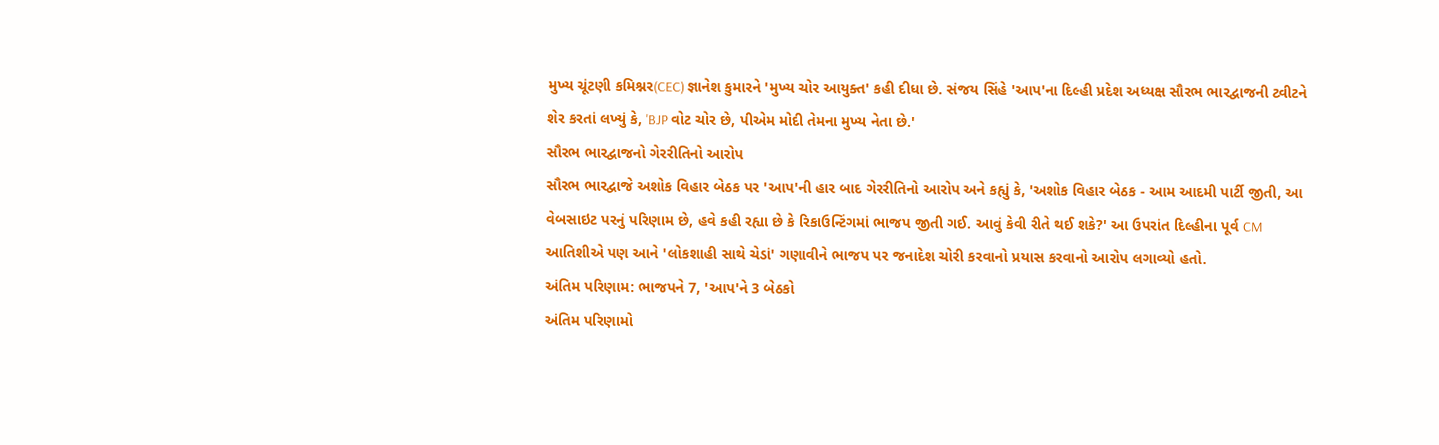મુખ્ય ચૂંટણી કમિશ્નર(CEC) જ્ઞાનેશ કુમારને 'મુખ્ય ચોર આયુક્ત' કહી દીધા છે. સંજય સિંહે 'આપ'ના દિલ્હી પ્રદેશ અધ્યક્ષ સૌરભ ભારદ્વાજની ટ્વીટને શેર કરતાં લખ્યું કે, 'BJP વોટ ચોર છે, પીએમ મોદી તેમના મુખ્ય નેતા છે.'
સૌરભ ભારદ્વાજનો ગેરરીતિનો આરોપ
સૌરભ ભારદ્વાજે અશોક વિહાર બેઠક પર 'આપ'ની હાર બાદ ગેરરીતિનો આરોપ અને કહ્યું કે, 'અશોક વિહાર બેઠક - આમ આદમી પાર્ટી જીતી, આ વેબસાઇટ પરનું પરિણામ છે, હવે કહી રહ્યા છે કે રિકાઉન્ટિંગમાં ભાજપ જીતી ગઈ. આવું કેવી રીતે થઈ શકે?' આ ઉપરાંત દિલ્હીના પૂર્વ CM આતિશીએ પણ આને 'લોકશાહી સાથે ચેડાં' ગણાવીને ભાજપ પર જનાદેશ ચોરી કરવાનો પ્રયાસ કરવાનો આરોપ લગાવ્યો હતો.
અંતિમ પરિણામ: ભાજપને 7, 'આપ'ને 3 બેઠકો
અંતિમ પરિણામો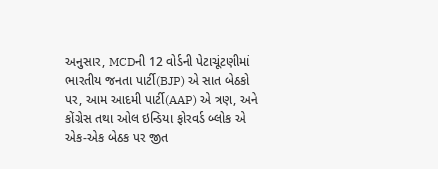અનુસાર, MCDની 12 વોર્ડની પેટાચૂંટણીમાં ભારતીય જનતા પાર્ટી(BJP) એ સાત બેઠકો પર, આમ આદમી પાર્ટી(AAP) એ ત્રણ, અને કોંગ્રેસ તથા ઓલ ઇન્ડિયા ફોરવર્ડ બ્લોક એ એક-એક બેઠક પર જીત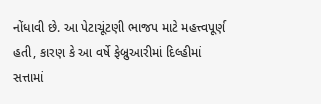નોંધાવી છે. આ પેટાચૂંટણી ભાજપ માટે મહત્ત્વપૂર્ણ હતી, કારણ કે આ વર્ષે ફેબ્રુઆરીમાં દિલ્હીમાં સત્તામાં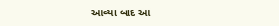આવ્યા બાદ આ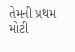તેમની પ્રથમ મોટી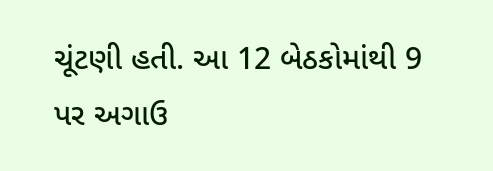ચૂંટણી હતી. આ 12 બેઠકોમાંથી 9 પર અગાઉ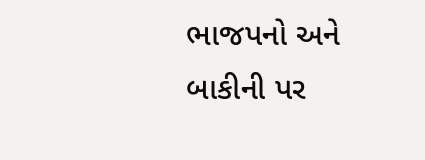ભાજપનો અને બાકીની પર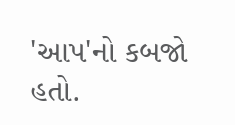'આપ'નો કબજો હતો.